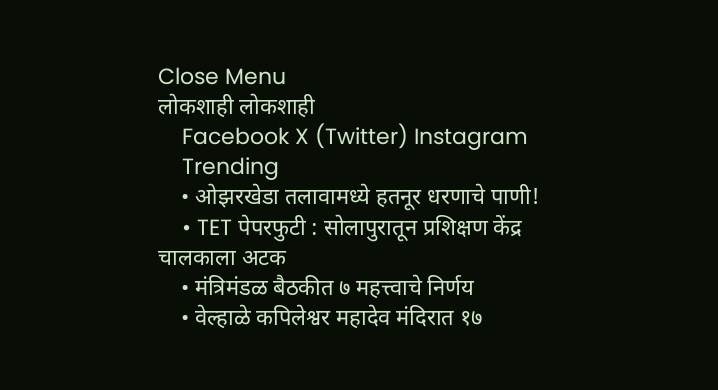Close Menu
लोकशाही लोकशाही
    Facebook X (Twitter) Instagram
    Trending
    • ओझरखेडा तलावामध्ये हतनूर धरणाचे पाणी!
    • TET पेपरफुटी : सोलापुरातून प्रशिक्षण केंद्र चालकाला अटक
    • मंत्रिमंडळ बैठकीत ७ महत्त्वाचे निर्णय
    • वेल्हाळे कपिलेश्वर महादेव मंदिरात १७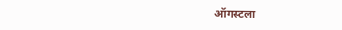ऑगस्टला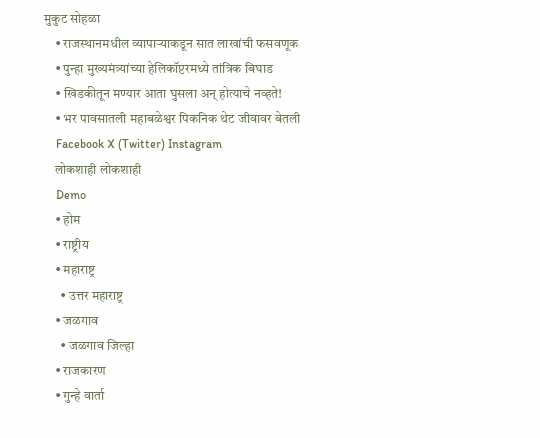मुकुट सोहळा
    • राजस्थानमधील व्यापाऱ्याकडून सात लाखांची फसवणूक
    • पुन्हा मुख्यमंत्र्यांच्या हेलिकॉप्टरमध्ये तांत्रिक बिघाड
    • खिडकीतून मण्यार आता घुसला अन् होत्याचे नव्हते!
    • भर पावसातली महाबळेश्वर पिकनिक थेट जीवावर बेतली
    Facebook X (Twitter) Instagram
    लोकशाही लोकशाही
    Demo
    • होम
    • राष्ट्रीय
    • महाराष्ट्र
      • उत्तर महाराष्ट्र
    • जळगाव
      • जळगाव जिल्हा
    • राजकारण
    • गुन्हे वार्ता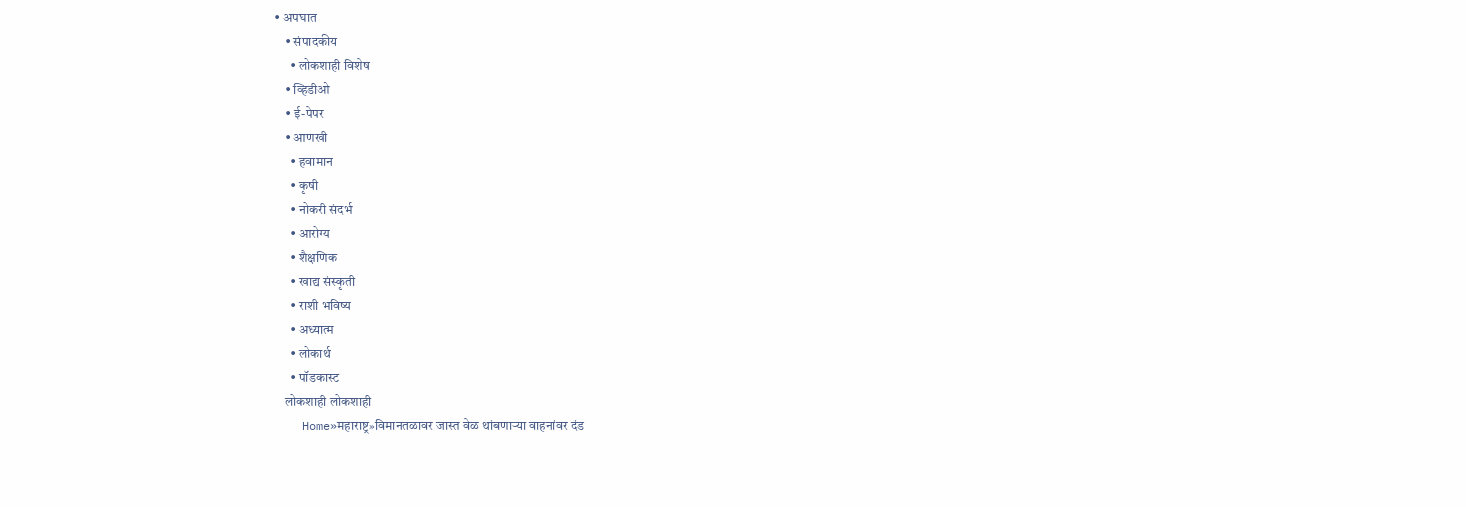• अपघात
    • संपादकीय
      • लोकशाही विशेष
    • व्हिडीओ
    • ई-पेपर
    • आणखी
      • हवामान
      • कृषी
      • नोकरी संदर्भ
      • आरोग्य
      • शैक्षणिक
      • खाद्य संस्कृती
      • राशी भविष्य
      • अध्यात्म
      • लोकार्थ
      • पॉडकास्ट
    लोकशाही लोकशाही
    Home»महाराष्ट्र»विमानतळावर जास्त वेळ थांबणाऱ्या वाहनांवर दंड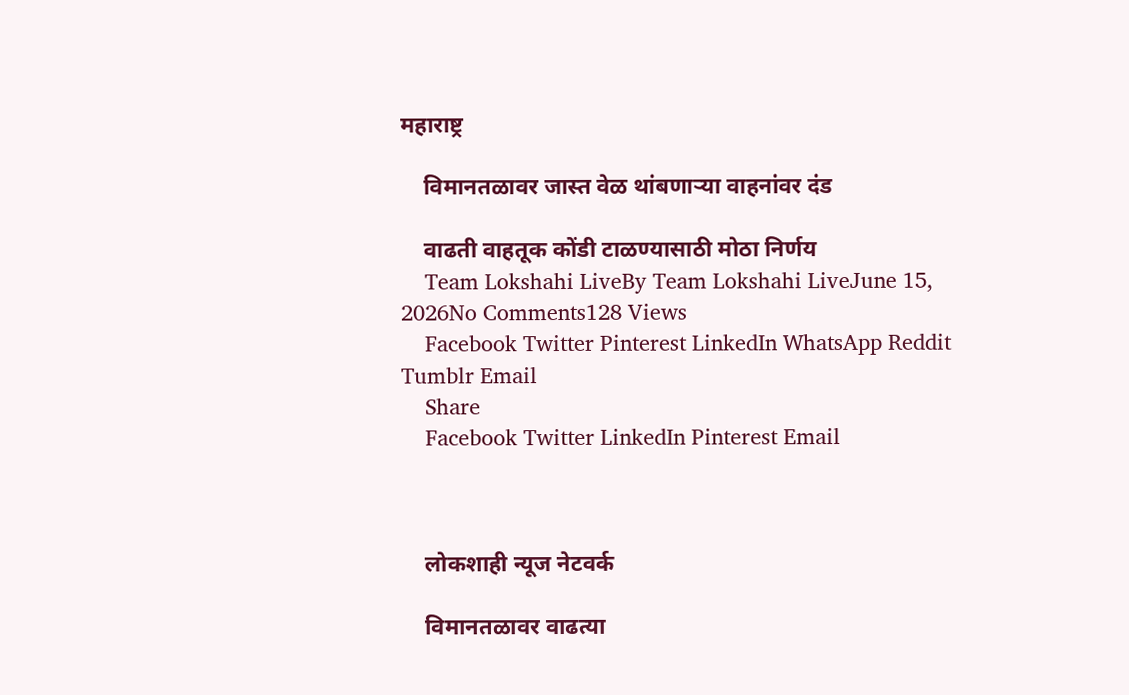महाराष्ट्र

    विमानतळावर जास्त वेळ थांबणाऱ्या वाहनांवर दंड

    वाढती वाहतूक कोंडी टाळण्यासाठी मोठा निर्णय
    Team Lokshahi LiveBy Team Lokshahi LiveJune 15, 2026No Comments128 Views
    Facebook Twitter Pinterest LinkedIn WhatsApp Reddit Tumblr Email
    Share
    Facebook Twitter LinkedIn Pinterest Email



    लोकशाही न्यूज नेटवर्क

    विमानतळावर वाढत्या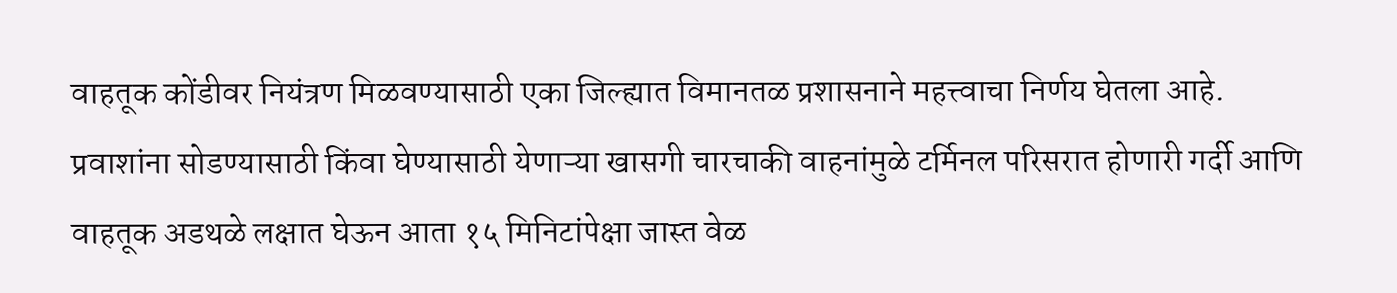वाहतूक कोंडीवर नियंत्रण मिळवण्यासाठी एका जिल्ह्यात विमानतळ प्रशासनाने महत्त्वाचा निर्णय घेतला आहे. प्रवाशांना सोडण्यासाठी किंवा घेण्यासाठी येणाऱ्या खासगी चारचाकी वाहनांमुळे टर्मिनल परिसरात होणारी गर्दी आणि वाहतूक अडथळे लक्षात घेऊन आता १५ मिनिटांपेक्षा जास्त वेळ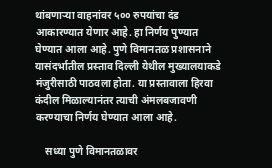थांबणाऱ्या वाहनांवर ५०० रुपयांचा दंड आकारण्यात येणार आहे. हा निर्णय पुण्यात घेण्यात आला आहे. पुणे विमानतळ प्रशासनाने यासंदर्भातील प्रस्ताव दिल्ली येथील मुख्यालयाकडे मंजुरीसाठी पाठवला होता. या प्रस्तावाला हिरवा कंदील मिळाल्यानंतर त्याची अंमलबजावणी करण्याचा निर्णय घेण्यात आला आहे.

    सध्या पुणे विमानतळावर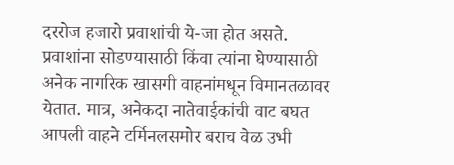दररोज हजारो प्रवाशांची ये-जा होत असते. प्रवाशांना सोडण्यासाठी किंवा त्यांना घेण्यासाठी अनेक नागरिक खासगी वाहनांमधून विमानतळावर येतात. मात्र, अनेकदा नातेवाईकांची वाट बघत आपली वाहने टर्मिनलसमोर बराच वेळ उभी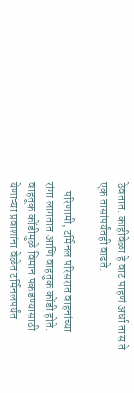ठेवतात. काहीवेळा हे वाट पाहणं अर्धा तास ते एक तासांपर्यंतही वाढते.

    परिणामी, टर्मिनल परिसरात वाहनांच्या रांगा लागतात आणि वाहतुक कोंडी होते. वाहतूक कोंडीमुळे विमान पकडण्यासाठी येणाऱ्या प्रवाशांना वेळेत टर्मिनलपर्यंत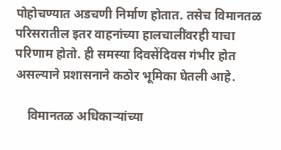पोहोचण्यात अडचणी निर्माण होतात. तसेच विमानतळ परिसरातील इतर वाहनांच्या हालचालींवरही याचा परिणाम होतो. ही समस्या दिवसेंदिवस गंभीर होत असल्याने प्रशासनाने कठोर भूमिका घेतली आहे.

    विमानतळ अधिकाऱ्यांच्या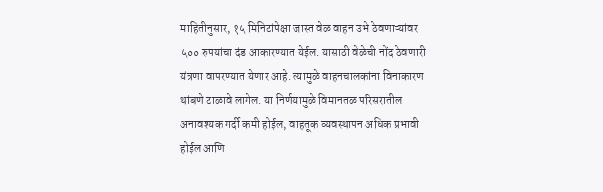माहितीनुसार, १५ मिनिटांपेक्षा जास्त वेळ वाहन उभे ठेवणाऱ्यांवर ५०० रुपयांचा दंड आकारण्यात येईल. यासाठी वेळेची नोंद ठेवणारी यंत्रणा वापरण्यात येणार आहे. त्यामुळे वाहनचालकांना विनाकारण थांबणे टाळावे लागेल. या निर्णयामुळे विमानतळ परिसरातील अनावश्यक गर्दी कमी होईल, वाहतूक व्यवस्थापन अधिक प्रभावी होईल आणि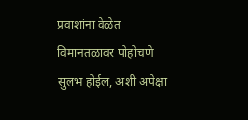प्रवाशांना वेळेत विमानतळावर पोहोचणे सुलभ होईल, अशी अपेक्षा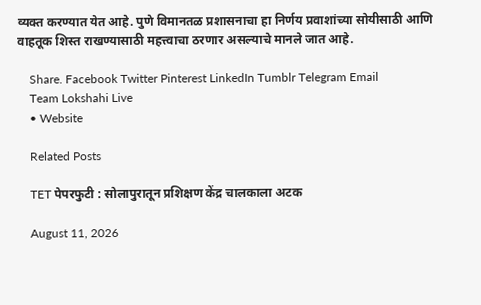व्यक्त करण्यात येत आहे. पुणे विमानतळ प्रशासनाचा हा निर्णय प्रवाशांच्या सोयीसाठी आणि वाहतूक शिस्त राखण्यासाठी महत्त्वाचा ठरणार असल्याचे मानले जात आहे.

    Share. Facebook Twitter Pinterest LinkedIn Tumblr Telegram Email
    Team Lokshahi Live
    • Website

    Related Posts

    TET पेपरफुटी : सोलापुरातून प्रशिक्षण केंद्र चालकाला अटक

    August 11, 2026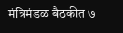मंत्रिमंडळ बैठकीत ७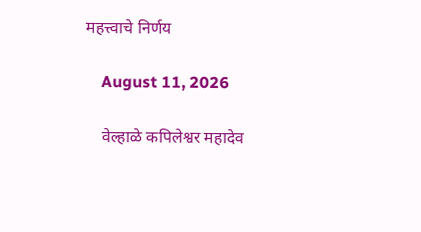महत्त्वाचे निर्णय

    August 11, 2026

    वेल्हाळे कपिलेश्वर महादेव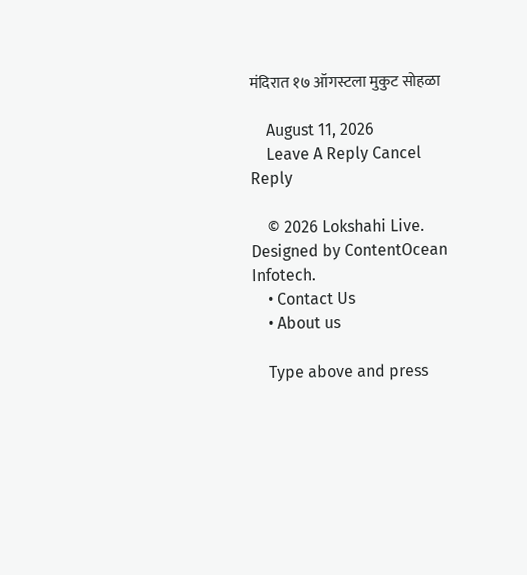मंदिरात १७ ऑगस्टला मुकुट सोहळा

    August 11, 2026
    Leave A Reply Cancel Reply

    © 2026 Lokshahi Live. Designed by ContentOcean Infotech.
    • Contact Us
    • About us

    Type above and press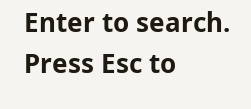Enter to search. Press Esc to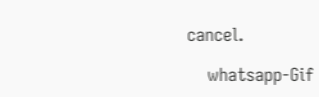cancel.

    whatsapp-Gif